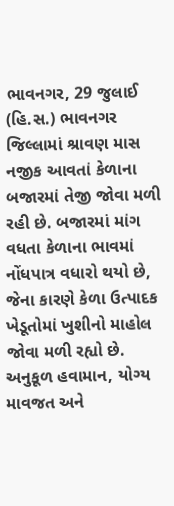ભાવનગર, 29 જુલાઈ (હિ.સ.) ભાવનગર જિલ્લામાં શ્રાવણ માસ નજીક આવતાં કેળાના બજારમાં તેજી જોવા મળી રહી છે. બજારમાં માંગ વધતા કેળાના ભાવમાં નોંધપાત્ર વધારો થયો છે, જેના કારણે કેળા ઉત્પાદક ખેડૂતોમાં ખુશીનો માહોલ જોવા મળી રહ્યો છે. અનુકૂળ હવામાન, યોગ્ય માવજત અને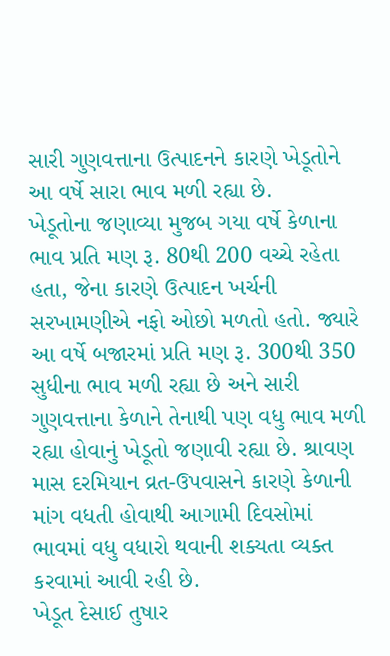સારી ગુણવત્તાના ઉત્પાદનને કારણે ખેડૂતોને આ વર્ષે સારા ભાવ મળી રહ્યા છે.
ખેડૂતોના જણાવ્યા મુજબ ગયા વર્ષે કેળાના ભાવ પ્રતિ મણ રૂ. 80થી 200 વચ્ચે રહેતા હતા, જેના કારણે ઉત્પાદન ખર્ચની સરખામણીએ નફો ઓછો મળતો હતો. જ્યારે આ વર્ષે બજારમાં પ્રતિ મણ રૂ. 300થી 350 સુધીના ભાવ મળી રહ્યા છે અને સારી ગુણવત્તાના કેળાને તેનાથી પણ વધુ ભાવ મળી રહ્યા હોવાનું ખેડૂતો જણાવી રહ્યા છે. શ્રાવણ માસ દરમિયાન વ્રત-ઉપવાસને કારણે કેળાની માંગ વધતી હોવાથી આગામી દિવસોમાં ભાવમાં વધુ વધારો થવાની શક્યતા વ્યક્ત કરવામાં આવી રહી છે.
ખેડૂત દેસાઈ તુષાર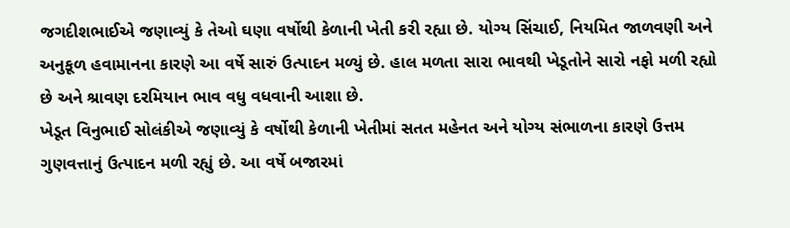જગદીશભાઈએ જણાવ્યું કે તેઓ ઘણા વર્ષોથી કેળાની ખેતી કરી રહ્યા છે. યોગ્ય સિંચાઈ, નિયમિત જાળવણી અને અનુકૂળ હવામાનના કારણે આ વર્ષે સારું ઉત્પાદન મળ્યું છે. હાલ મળતા સારા ભાવથી ખેડૂતોને સારો નફો મળી રહ્યો છે અને શ્રાવણ દરમિયાન ભાવ વધુ વધવાની આશા છે.
ખેડૂત વિનુભાઈ સોલંકીએ જણાવ્યું કે વર્ષોથી કેળાની ખેતીમાં સતત મહેનત અને યોગ્ય સંભાળના કારણે ઉત્તમ ગુણવત્તાનું ઉત્પાદન મળી રહ્યું છે. આ વર્ષે બજારમાં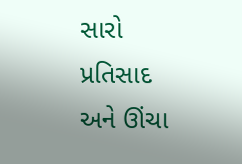સારો પ્રતિસાદ અને ઊંચા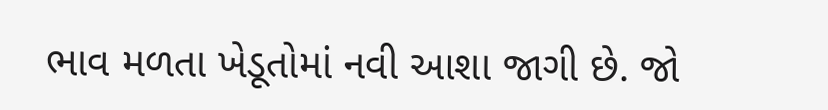ભાવ મળતા ખેડૂતોમાં નવી આશા જાગી છે. જો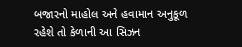બજારનો માહોલ અને હવામાન અનુકૂળ રહેશે તો કેળાની આ સિઝન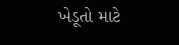ખેડૂતો માટે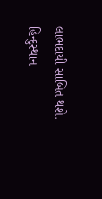લાભદાયી સાબિત થશે.
હિન્દુસ્થાન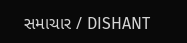સમાચાર / DISHANT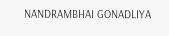NANDRAMBHAI GONADLIYA